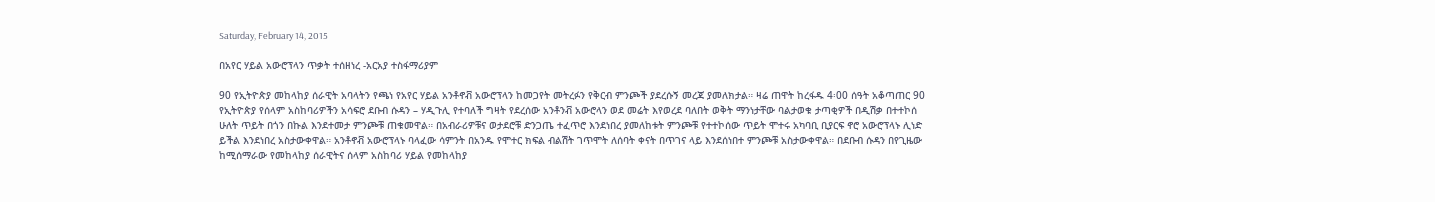Saturday, February 14, 2015

በአየር ሃይል አውሮፕላን ጥቃት ተሰዘነረ -አርአያ ተስፋማሪያም

90 የኢትዮጵያ መከላከያ ሰራዊት አባላትን የጫነ የአየር ሃይል አንቶኖቭ አውሮፕላን ከመጋየት መትረፉን የቅርብ ምንጮች ያደረሱኝ መረጃ ያመለክታል። ዛሬ ጠዋት ከረፋዱ 4፡00 ሰዓት አቆጣጠር 90 የኢትዮጵያ የሰላም አስከባሪዎችን አሳፍሮ ደቡብ ሱዳን – ሃዲጉሊ የተባለች ግዛት የደረሰው አንቶንቭ አውሮላን ወደ መሬት እየወረደ ባለበት ወቅት ማንነታቸው ባልታወቁ ታጣቂዎች በዲሽቃ በተተኮሰ ሁለት ጥይት በጎን በኩል እንደተመታ ምንጮቹ ጠቁመዋል። በአብራሪዎቹና ወታደሮቹ ድንጋጤ ተፈጥሮ እንደነበረ ያመለከቱት ምንጮቹ የተተኮሰው ጥይት ሞተሩ አካባቢ ቢያርፍ ኖሮ አውሮፕላኑ ሊነድ ይችል እንደነበረ አስታውቀዋል። አንቶኖቭ አውሮፕላኑ ባላፈው ሳምንት በአንዱ የሞተር ክፍል ብልሽት ገጥሞት ለሰባት ቀናት በጥገና ላይ እንደሰነበተ ምንጮቹ አስታውቀዋል። በደቡብ ሱዳን በየጊዜው ከሚሰማራው የመከላከያ ሰራዊትና ሰላም አስከባሪ ሃይል የመከላከያ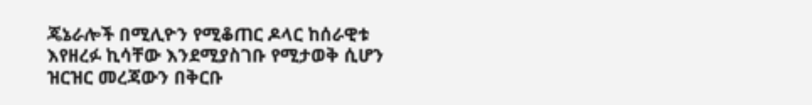ጄኔራሎች በሚሊዮን የሚቆጠር ዶላር ከሰራዊቱ እየዘረፉ ኪሳቸው እንደሚያስገቡ የሚታወቅ ሲሆን ዝርዝር መረጃውን በቅርቡ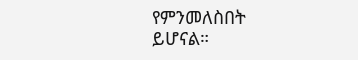የምንመለስበት ይሆናል።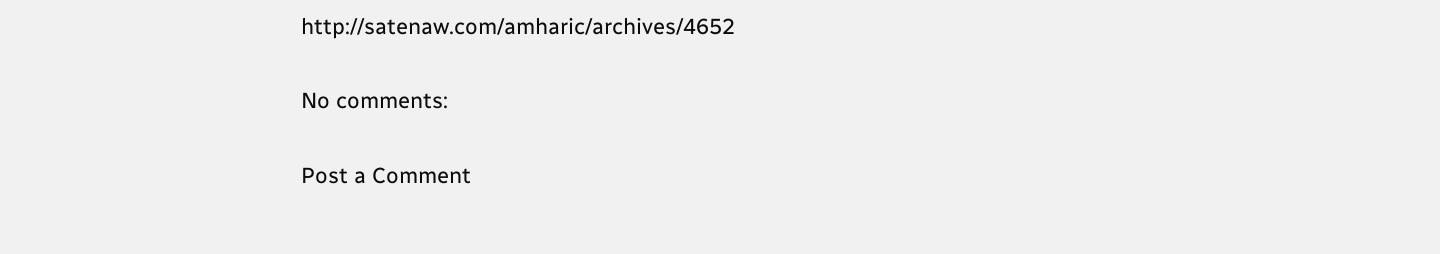http://satenaw.com/amharic/archives/4652

No comments:

Post a Comment